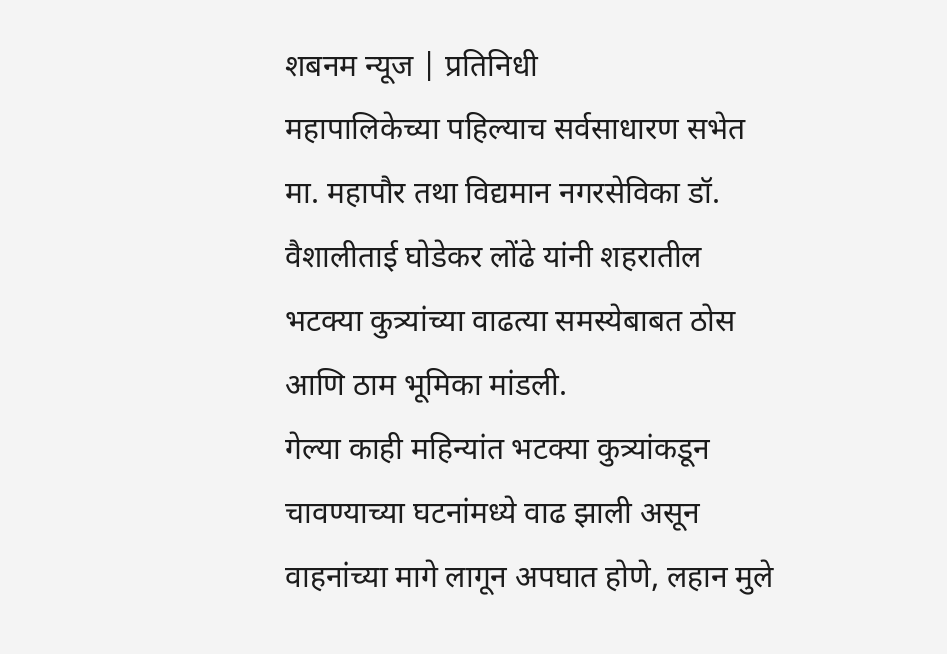शबनम न्यूज | प्रतिनिधी
महापालिकेच्या पहिल्याच सर्वसाधारण सभेत मा. महापौर तथा विद्यमान नगरसेविका डॉ. वैशालीताई घोडेकर लोंढे यांनी शहरातील भटक्या कुत्र्यांच्या वाढत्या समस्येबाबत ठोस आणि ठाम भूमिका मांडली.
गेल्या काही महिन्यांत भटक्या कुत्र्यांकडून चावण्याच्या घटनांमध्ये वाढ झाली असून वाहनांच्या मागे लागून अपघात होणे, लहान मुले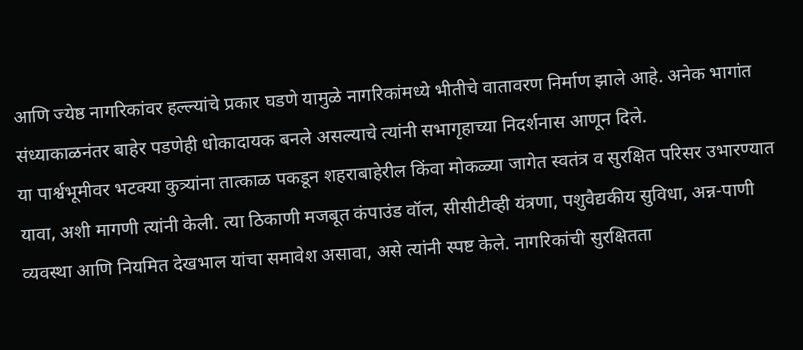आणि ज्येष्ठ नागरिकांवर हल्ल्यांचे प्रकार घडणे यामुळे नागरिकांमध्ये भीतीचे वातावरण निर्माण झाले आहे. अनेक भागांत संध्याकाळनंतर बाहेर पडणेही धोकादायक बनले असल्याचे त्यांनी सभागृहाच्या निदर्शनास आणून दिले.
या पार्श्वभूमीवर भटक्या कुत्र्यांना तात्काळ पकडून शहराबाहेरील किंवा मोकळ्या जागेत स्वतंत्र व सुरक्षित परिसर उभारण्यात यावा, अशी मागणी त्यांनी केली. त्या ठिकाणी मजबूत कंपाउंड वॉल, सीसीटीव्ही यंत्रणा, पशुवैद्यकीय सुविधा, अन्न-पाणी व्यवस्था आणि नियमित देखभाल यांचा समावेश असावा, असे त्यांनी स्पष्ट केले. नागरिकांची सुरक्षितता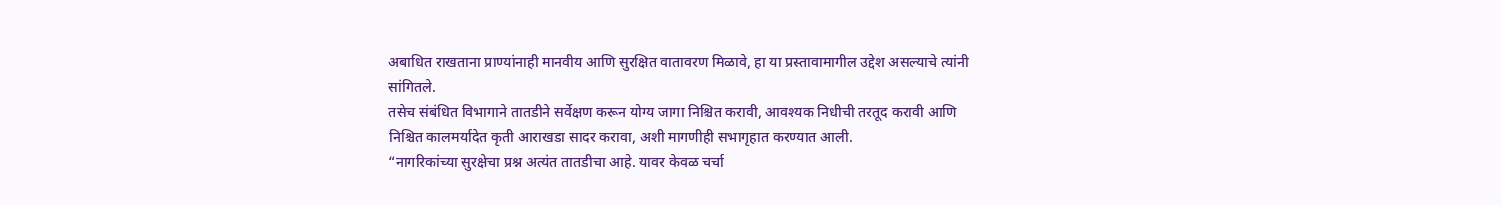अबाधित राखताना प्राण्यांनाही मानवीय आणि सुरक्षित वातावरण मिळावे, हा या प्रस्तावामागील उद्देश असल्याचे त्यांनी सांगितले.
तसेच संबंधित विभागाने तातडीने सर्वेक्षण करून योग्य जागा निश्चित करावी, आवश्यक निधीची तरतूद करावी आणि निश्चित कालमर्यादेत कृती आराखडा सादर करावा, अशी मागणीही सभागृहात करण्यात आली.
“नागरिकांच्या सुरक्षेचा प्रश्न अत्यंत तातडीचा आहे. यावर केवळ चर्चा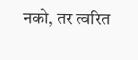नको, तर त्वरित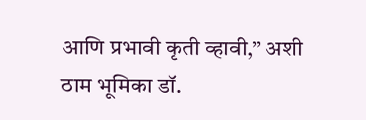आणि प्रभावी कृती व्हावी,” अशी ठाम भूमिका डॉ.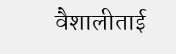वैशालीताई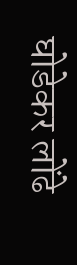घोडेकर लोंढे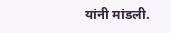यांनी मांडली.